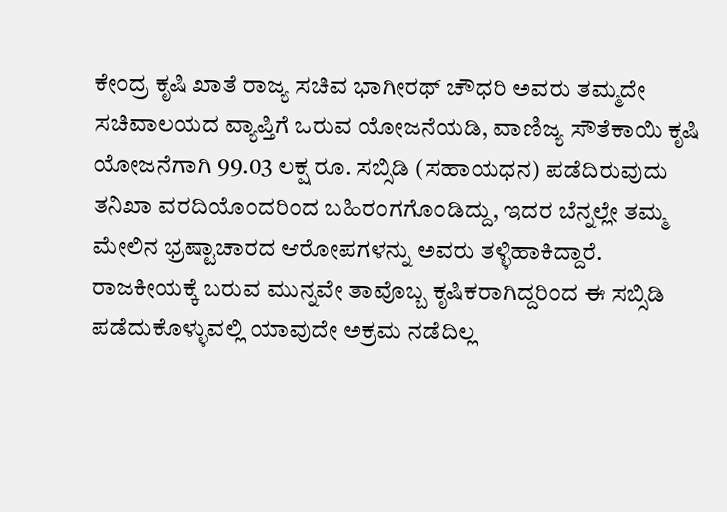ಕೇಂದ್ರ ಕೃಷಿ ಖಾತೆ ರಾಜ್ಯ ಸಚಿವ ಭಾಗೀರಥ್ ಚೌಧರಿ ಅವರು ತಮ್ಮದೇ ಸಚಿವಾಲಯದ ವ್ಯಾಪ್ತಿಗೆ ಒರುವ ಯೋಜನೆಯಡಿ, ವಾಣಿಜ್ಯ ಸೌತೆಕಾಯಿ ಕೃಷಿ ಯೋಜನೆಗಾಗಿ 99.03 ಲಕ್ಷ ರೂ. ಸಬ್ಸಿಡಿ (ಸಹಾಯಧನ) ಪಡೆದಿರುವುದು ತನಿಖಾ ವರದಿಯೊಂದರಿಂದ ಬಹಿರಂಗಗೊಂಡಿದ್ದು, ಇದರ ಬೆನ್ನಲ್ಲೇ ತಮ್ಮ ಮೇಲಿನ ಭ್ರಷ್ಟಾಚಾರದ ಆರೋಪಗಳನ್ನು ಅವರು ತಳ್ಳಿಹಾಕಿದ್ದಾರೆ.
ರಾಜಕೀಯಕ್ಕೆ ಬರುವ ಮುನ್ನವೇ ತಾವೊಬ್ಬ ಕೃಷಿಕರಾಗಿದ್ದರಿಂದ ಈ ಸಬ್ಸಿಡಿ ಪಡೆದುಕೊಳ್ಳುವಲ್ಲಿ ಯಾವುದೇ ಅಕ್ರಮ ನಡೆದಿಲ್ಲ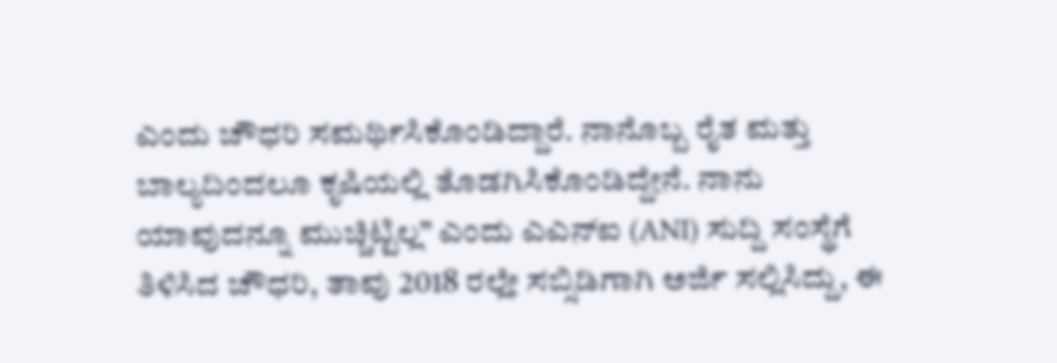ಎಂದು ಚೌಧರಿ ಸಮರ್ಥಿಸಿಕೊಂಡಿದ್ದಾರೆ. ನಾನೊಬ್ಬ ರೈತ ಮತ್ತು ಬಾಲ್ಯದಿಂದಲೂ ಕೃಷಿಯಲ್ಲಿ ತೊಡಗಿಸಿಕೊಂಡಿದ್ದೇನೆ. ನಾನು ಯಾವುದನ್ನೂ ಮುಚ್ಚಿಟ್ಟಿಲ್ಲ” ಎಂದು ಎಎನ್ಐ (ANI) ಸುದ್ದಿ ಸಂಸ್ಥೆಗೆ ತಿಳಿಸಿದ ಚೌಧರಿ, ತಾವು 2018 ರಲ್ಲೇ ಸಬ್ಸಿಡಿಗಾಗಿ ಅರ್ಜಿ ಸಲ್ಲಿಸಿದ್ದು, ಈ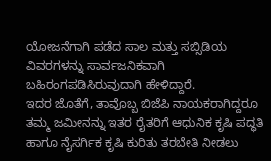ಯೋಜನೆಗಾಗಿ ಪಡೆದ ಸಾಲ ಮತ್ತು ಸಬ್ಸಿಡಿಯ ವಿವರಗಳನ್ನು ಸಾರ್ವಜನಿಕವಾಗಿ ಬಹಿರಂಗಪಡಿಸಿರುವುದಾಗಿ ಹೇಳಿದ್ದಾರೆ.
ಇದರ ಜೊತೆಗೆ, ತಾವೊಬ್ಬ ಬಿಜೆಪಿ ನಾಯಕರಾಗಿದ್ದರೂ ತಮ್ಮ ಜಮೀನನ್ನು ಇತರ ರೈತರಿಗೆ ಆಧುನಿಕ ಕೃಷಿ ಪದ್ಧತಿ ಹಾಗೂ ನೈಸರ್ಗಿಕ ಕೃಷಿ ಕುರಿತು ತರಬೇತಿ ನೀಡಲು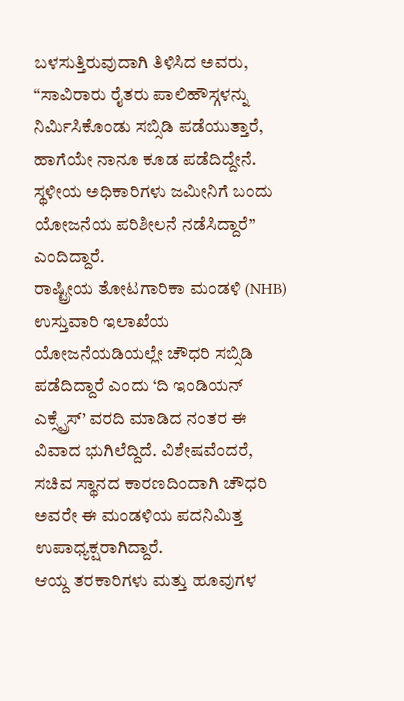ಬಳಸುತ್ತಿರುವುದಾಗಿ ತಿಳಿಸಿದ ಅವರು, “ಸಾವಿರಾರು ರೈತರು ಪಾಲಿಹೌಸ್ಗಳನ್ನು ನಿರ್ಮಿಸಿಕೊಂಡು ಸಬ್ಸಿಡಿ ಪಡೆಯುತ್ತಾರೆ, ಹಾಗೆಯೇ ನಾನೂ ಕೂಡ ಪಡೆದಿದ್ದೇನೆ. ಸ್ಥಳೀಯ ಅಧಿಕಾರಿಗಳು ಜಮೀನಿಗೆ ಬಂದು ಯೋಜನೆಯ ಪರಿಶೀಲನೆ ನಡೆಸಿದ್ದಾರೆ” ಎಂದಿದ್ದಾರೆ.
ರಾಷ್ಟ್ರೀಯ ತೋಟಗಾರಿಕಾ ಮಂಡಳಿ (NHB) ಉಸ್ತುವಾರಿ ಇಲಾಖೆಯ ಯೋಜನೆಯಡಿಯಲ್ಲೇ ಚೌಧರಿ ಸಬ್ಸಿಡಿ ಪಡೆದಿದ್ದಾರೆ ಎಂದು ‘ದಿ ಇಂಡಿಯನ್ ಎಕ್ಸ್ಪ್ರೆಸ್’ ವರದಿ ಮಾಡಿದ ನಂತರ ಈ ವಿವಾದ ಭುಗಿಲೆದ್ದಿದೆ. ವಿಶೇಷವೆಂದರೆ, ಸಚಿವ ಸ್ಥಾನದ ಕಾರಣದಿಂದಾಗಿ ಚೌಧರಿ ಅವರೇ ಈ ಮಂಡಳಿಯ ಪದನಿಮಿತ್ತ ಉಪಾಧ್ಯಕ್ಷರಾಗಿದ್ದಾರೆ.
ಆಯ್ದ ತರಕಾರಿಗಳು ಮತ್ತು ಹೂವುಗಳ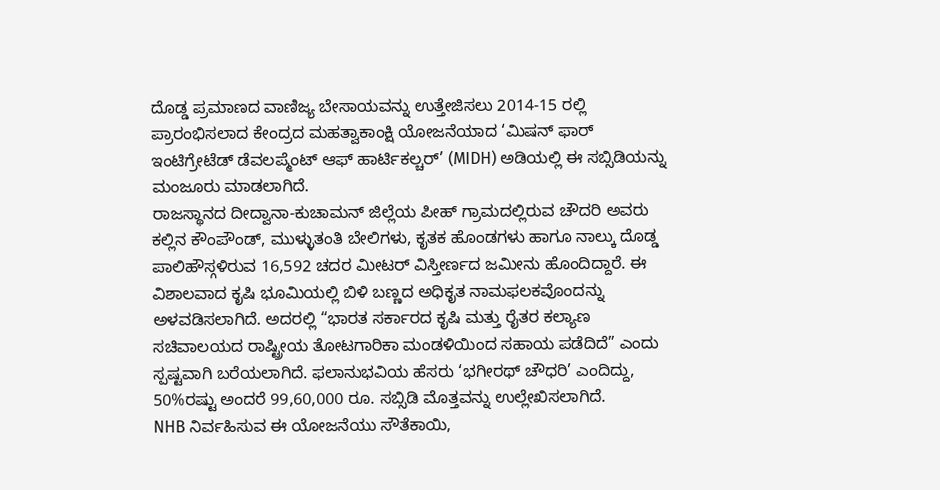ದೊಡ್ಡ ಪ್ರಮಾಣದ ವಾಣಿಜ್ಯ ಬೇಸಾಯವನ್ನು ಉತ್ತೇಜಿಸಲು 2014-15 ರಲ್ಲಿ ಪ್ರಾರಂಭಿಸಲಾದ ಕೇಂದ್ರದ ಮಹತ್ವಾಕಾಂಕ್ಷಿ ಯೋಜನೆಯಾದ ‘ಮಿಷನ್ ಫಾರ್ ಇಂಟಿಗ್ರೇಟೆಡ್ ಡೆವಲಪ್ಮೆಂಟ್ ಆಫ್ ಹಾರ್ಟಿಕಲ್ಚರ್’ (MIDH) ಅಡಿಯಲ್ಲಿ ಈ ಸಬ್ಸಿಡಿಯನ್ನು ಮಂಜೂರು ಮಾಡಲಾಗಿದೆ.
ರಾಜಸ್ಥಾನದ ದೀದ್ವಾನಾ-ಕುಚಾಮನ್ ಜಿಲ್ಲೆಯ ಪೀಹ್ ಗ್ರಾಮದಲ್ಲಿರುವ ಚೌದರಿ ಅವರು ಕಲ್ಲಿನ ಕೌಂಪೌಂಡ್, ಮುಳ್ಳುತಂತಿ ಬೇಲಿಗಳು, ಕೃತಕ ಹೊಂಡಗಳು ಹಾಗೂ ನಾಲ್ಕು ದೊಡ್ಡ ಪಾಲಿಹೌಸ್ಗಳಿರುವ 16,592 ಚದರ ಮೀಟರ್ ವಿಸ್ತೀರ್ಣದ ಜಮೀನು ಹೊಂದಿದ್ದಾರೆ. ಈ ವಿಶಾಲವಾದ ಕೃಷಿ ಭೂಮಿಯಲ್ಲಿ ಬಿಳಿ ಬಣ್ಣದ ಅಧಿಕೃತ ನಾಮಫಲಕವೊಂದನ್ನು ಅಳವಡಿಸಲಾಗಿದೆ. ಅದರಲ್ಲಿ “ಭಾರತ ಸರ್ಕಾರದ ಕೃಷಿ ಮತ್ತು ರೈತರ ಕಲ್ಯಾಣ ಸಚಿವಾಲಯದ ರಾಷ್ಟ್ರೀಯ ತೋಟಗಾರಿಕಾ ಮಂಡಳಿಯಿಂದ ಸಹಾಯ ಪಡೆದಿದೆ” ಎಂದು ಸ್ಪಷ್ಟವಾಗಿ ಬರೆಯಲಾಗಿದೆ. ಫಲಾನುಭವಿಯ ಹೆಸರು ‘ಭಗೀರಥ್ ಚೌಧರಿ’ ಎಂದಿದ್ದು, 50%ರಷ್ಟು ಅಂದರೆ 99,60,000 ರೂ. ಸಬ್ಸಿಡಿ ಮೊತ್ತವನ್ನು ಉಲ್ಲೇಖಿಸಲಾಗಿದೆ.
NHB ನಿರ್ವಹಿಸುವ ಈ ಯೋಜನೆಯು ಸೌತೆಕಾಯಿ,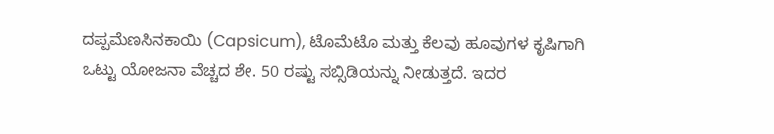ದಪ್ಪಮೆಣಸಿನಕಾಯಿ (Capsicum), ಟೊಮೆಟೊ ಮತ್ತು ಕೆಲವು ಹೂವುಗಳ ಕೃಷಿಗಾಗಿ ಒಟ್ಟು ಯೋಜನಾ ವೆಚ್ಚದ ಶೇ. 50 ರಷ್ಟು ಸಬ್ಸಿಡಿಯನ್ನು ನೀಡುತ್ತದೆ. ಇದರ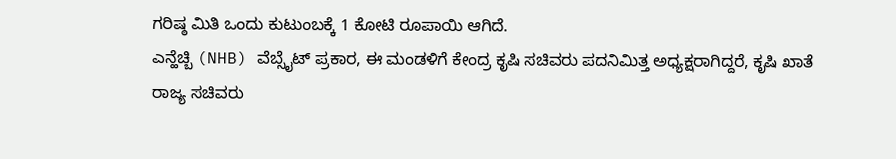ಗರಿಷ್ಠ ಮಿತಿ ಒಂದು ಕುಟುಂಬಕ್ಕೆ 1 ಕೋಟಿ ರೂಪಾಯಿ ಆಗಿದೆ.
ಎನ್ಹೆಚ್ಬಿ (NHB) ವೆಬ್ಸೈಟ್ ಪ್ರಕಾರ, ಈ ಮಂಡಳಿಗೆ ಕೇಂದ್ರ ಕೃಷಿ ಸಚಿವರು ಪದನಿಮಿತ್ತ ಅಧ್ಯಕ್ಷರಾಗಿದ್ದರೆ, ಕೃಷಿ ಖಾತೆ ರಾಜ್ಯ ಸಚಿವರು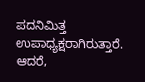ಪದನಿಮಿತ್ತ ಉಪಾಧ್ಯಕ್ಷರಾಗಿರುತ್ತಾರೆ. ಆದರೆ,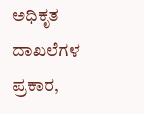ಅಧಿಕೃತ ದಾಖಲೆಗಳ ಪ್ರಕಾರ,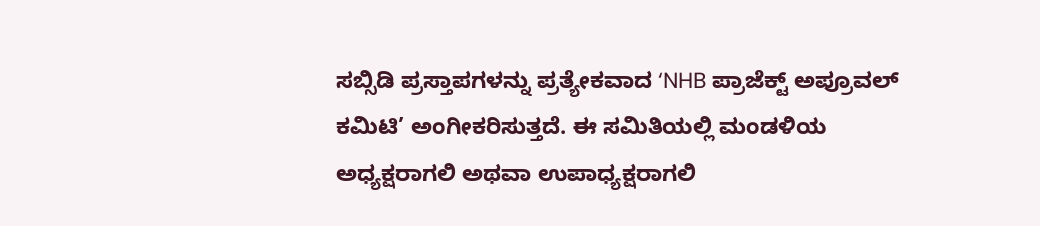ಸಬ್ಸಿಡಿ ಪ್ರಸ್ತಾಪಗಳನ್ನು ಪ್ರತ್ಯೇಕವಾದ ‘NHB ಪ್ರಾಜೆಕ್ಟ್ ಅಪ್ರೂವಲ್ ಕಮಿಟಿ’ ಅಂಗೀಕರಿಸುತ್ತದೆ. ಈ ಸಮಿತಿಯಲ್ಲಿ ಮಂಡಳಿಯ ಅಧ್ಯಕ್ಷರಾಗಲಿ ಅಥವಾ ಉಪಾಧ್ಯಕ್ಷರಾಗಲಿ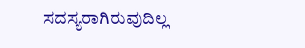ಸದಸ್ಯರಾಗಿರುವುದಿಲ್ಲ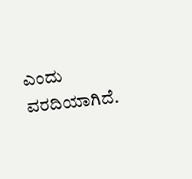ಎಂದು ವರದಿಯಾಗಿದೆ.